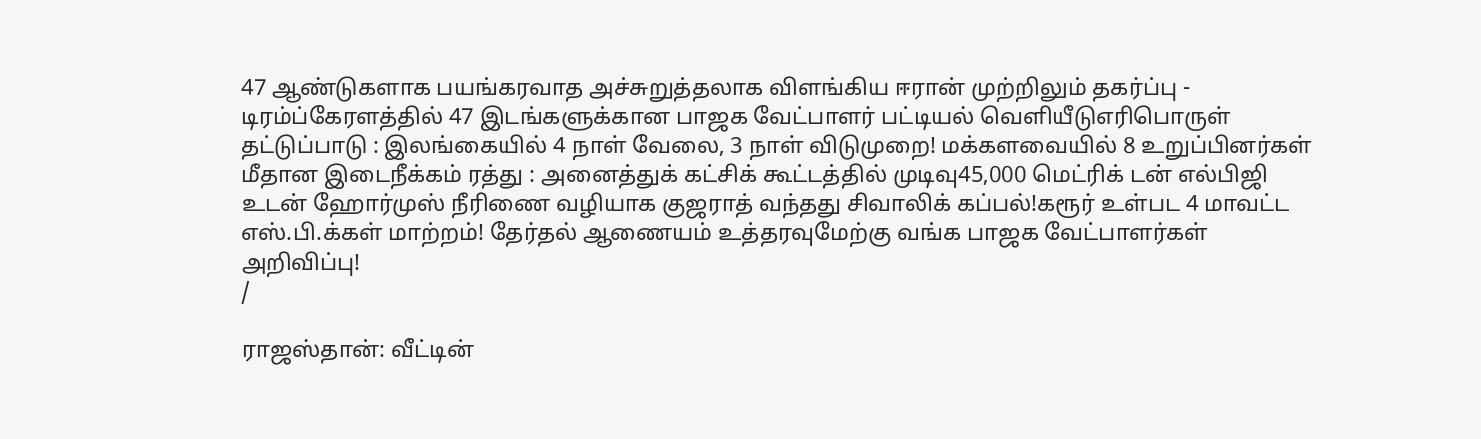47 ஆண்டுகளாக பயங்கரவாத அச்சுறுத்தலாக விளங்கிய ஈரான் முற்றிலும் தகர்ப்பு - டிரம்ப்கேரளத்தில் 47 இடங்களுக்கான பாஜக வேட்பாளர் பட்டியல் வெளியீடுஎரிபொருள் தட்டுப்பாடு : இலங்கையில் 4 நாள் வேலை, 3 நாள் விடுமுறை! மக்களவையில் 8 உறுப்பினர்கள் மீதான இடைநீக்கம் ரத்து : அனைத்துக் கட்சிக் கூட்டத்தில் முடிவு45,000 மெட்ரிக் டன் எல்பிஜி உடன் ஹோர்முஸ் நீரிணை வழியாக குஜராத் வந்தது சிவாலிக் கப்பல்!கரூர் உள்பட 4 மாவட்ட எஸ்.பி.க்கள் மாற்றம்! தேர்தல் ஆணையம் உத்தரவுமேற்கு வங்க பாஜக வேட்பாளர்கள் அறிவிப்பு!
/

ராஜஸ்தான்: வீட்டின்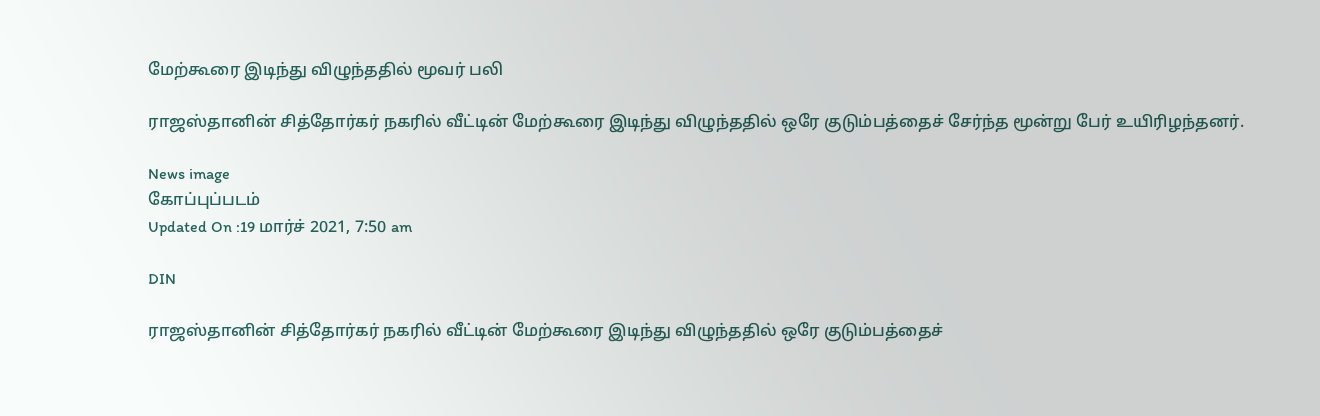மேற்கூரை இடிந்து விழுந்ததில் மூவர் பலி

ராஜஸ்தானின் சித்தோர்கர் நகரில் வீட்டின் மேற்கூரை இடிந்து விழுந்ததில் ஒரே குடும்பத்தைச் சேர்ந்த மூன்று பேர் உயிரிழந்தனர்.

News image
கோப்புப்படம்
Updated On :19 மார்ச் 2021, 7:50 am

DIN

ராஜஸ்தானின் சித்தோர்கர் நகரில் வீட்டின் மேற்கூரை இடிந்து விழுந்ததில் ஒரே குடும்பத்தைச்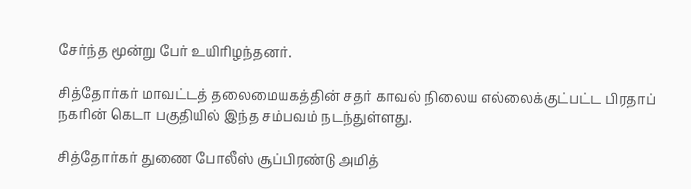சேர்ந்த மூன்று பேர் உயிரிழந்தனர்.

சித்தோர்கர் மாவட்டத் தலைமையகத்தின் சதர் காவல் நிலைய எல்லைக்குட்பட்ட பிரதாப் நகரின் கெடா பகுதியில் இந்த சம்பவம் நடந்துள்ளது.

சித்தோர்கர் துணை போலீஸ் சூப்பிரண்டு அமித்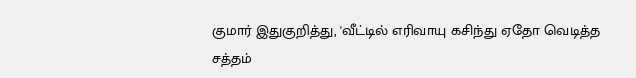குமார் இதுகுறித்து, 'வீட்டில் எரிவாயு கசிந்து ஏதோ வெடித்த சத்தம்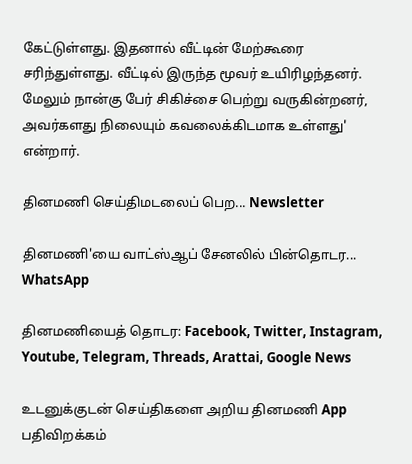கேட்டுள்ளது. இதனால் வீட்டின் மேற்கூரை சரிந்துள்ளது. வீட்டில் இருந்த மூவர் உயிரிழந்தனர். மேலும் நான்கு பேர் சிகிச்சை பெற்று வருகின்றனர், அவர்களது நிலையும் கவலைக்கிடமாக உள்ளது' என்றார்.

தினமணி செய்திமடலைப் பெற... Newsletter

தினமணி'யை வாட்ஸ்ஆப் சேனலில் பின்தொடர... WhatsApp

தினமணியைத் தொடர: Facebook, Twitter, Instagram, Youtube, Telegram, Threads, Arattai, Google News

உடனுக்குடன் செய்திகளை அறிய தினமணி App பதிவிறக்கம்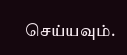செய்யவும்.